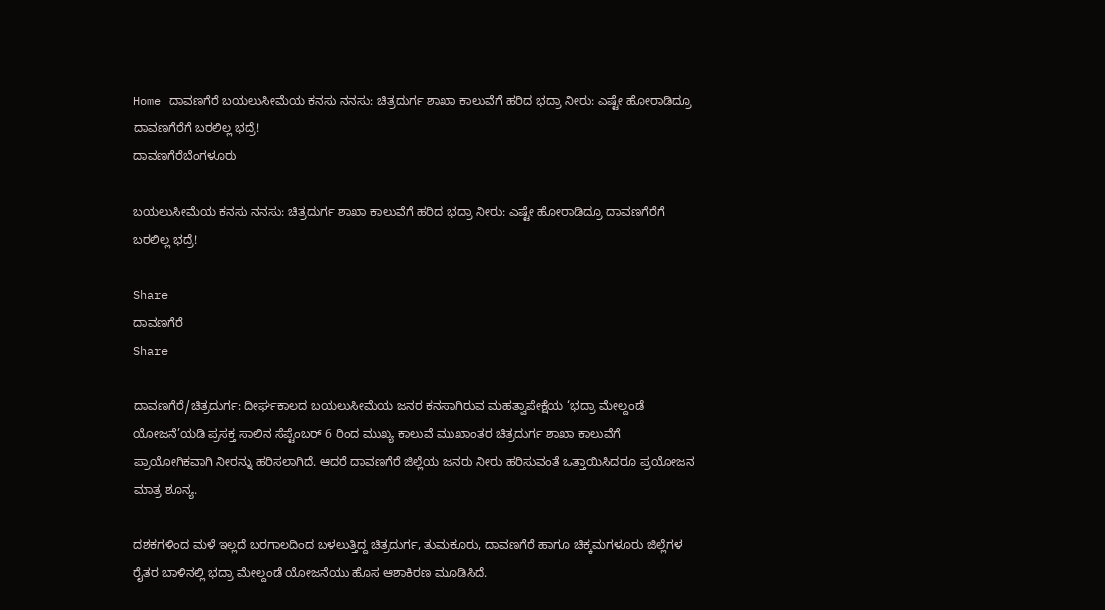Home ದಾವಣಗೆರೆ ಬಯಲುಸೀಮೆಯ ಕನಸು ನನಸು: ಚಿತ್ರದುರ್ಗ ಶಾಖಾ ಕಾಲುವೆಗೆ ಹರಿದ ಭದ್ರಾ ನೀರು: ಎಷ್ಟೇ ಹೋರಾಡಿದ್ರೂ ದಾವಣಗೆರೆಗೆ ಬರಲಿಲ್ಲ ಭದ್ರೆ!
ದಾವಣಗೆರೆಬೆಂಗಳೂರು

ಬಯಲುಸೀಮೆಯ ಕನಸು ನನಸು: ಚಿತ್ರದುರ್ಗ ಶಾಖಾ ಕಾಲುವೆಗೆ ಹರಿದ ಭದ್ರಾ ನೀರು: ಎಷ್ಟೇ ಹೋರಾಡಿದ್ರೂ ದಾವಣಗೆರೆಗೆ ಬರಲಿಲ್ಲ ಭದ್ರೆ!

Share
ದಾವಣಗೆರೆ
Share

ದಾವಣಗೆರೆ/ಚಿತ್ರದುರ್ಗ: ದೀರ್ಘಕಾಲದ ಬಯಲುಸೀಮೆಯ ಜನರ ಕನಸಾಗಿರುವ ಮಹತ್ವಾಪೇಕ್ಷೆಯ ‘ಭದ್ರಾ ಮೇಲ್ದಂಡೆ ಯೋಜನೆ’ಯಡಿ ಪ್ರಸಕ್ತ ಸಾಲಿನ ಸೆಪ್ಟೆಂಬರ್ 6 ರಿಂದ ಮುಖ್ಯ ಕಾಲುವೆ ಮುಖಾಂತರ ಚಿತ್ರದುರ್ಗ ಶಾಖಾ ಕಾಲುವೆಗೆ ಪ್ರಾಯೋಗಿಕವಾಗಿ ನೀರನ್ನು ಹರಿಸಲಾಗಿದೆ. ಆದರೆ ದಾವಣಗೆರೆ ಜಿಲ್ಲೆಯ ಜನರು ನೀರು ಹರಿಸುವಂತೆ ಒತ್ತಾಯಿಸಿದರೂ ಪ್ರಯೋಜನ ಮಾತ್ರ ಶೂನ್ಯ.

ದಶಕಗಳಿಂದ ಮಳೆ ಇಲ್ಲದೆ ಬರಗಾಲದಿಂದ ಬಳಲುತ್ತಿದ್ದ ಚಿತ್ರದುರ್ಗ, ತುಮಕೂರು, ದಾವಣಗೆರೆ ಹಾಗೂ ಚಿಕ್ಕಮಗಳೂರು ಜಿಲ್ಲೆಗಳ ರೈತರ ಬಾಳಿನಲ್ಲಿ ಭದ್ರಾ ಮೇಲ್ದಂಡೆ ಯೋಜನೆಯು ಹೊಸ ಆಶಾಕಿರಣ ಮೂಡಿಸಿದೆ.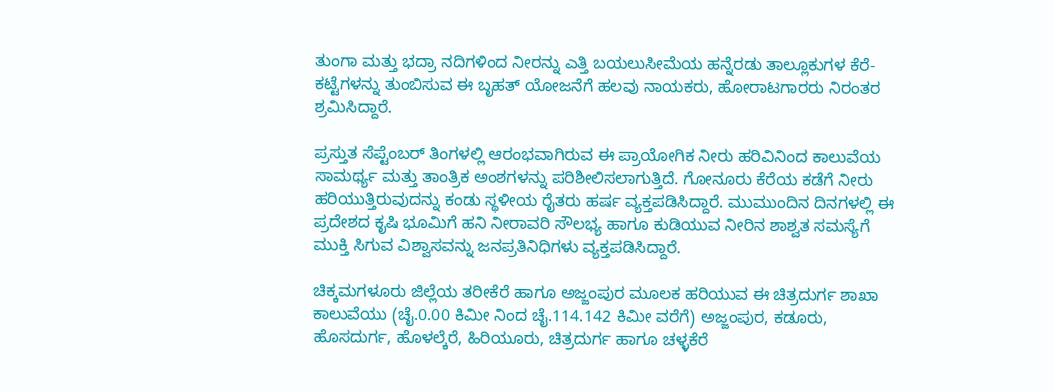ತುಂಗಾ ಮತ್ತು ಭದ್ರಾ ನದಿಗಳಿಂದ ನೀರನ್ನು ಎತ್ತಿ ಬಯಲುಸೀಮೆಯ ಹನ್ನೆರಡು ತಾಲ್ಲೂಕುಗಳ ಕೆರೆ-ಕಟ್ಟೆಗಳನ್ನು ತುಂಬಿಸುವ ಈ ಬೃಹತ್ ಯೋಜನೆಗೆ ಹಲವು ನಾಯಕರು, ಹೋರಾಟಗಾರರು ನಿರಂತರ ಶ್ರಮಿಸಿದ್ದಾರೆ.

ಪ್ರಸ್ತುತ ಸೆಪ್ಟೆಂಬರ್ ತಿಂಗಳಲ್ಲಿ ಆರಂಭವಾಗಿರುವ ಈ ಪ್ರಾಯೋಗಿಕ ನೀರು ಹರಿವಿನಿಂದ ಕಾಲುವೆಯ ಸಾಮರ್ಥ್ಯ ಮತ್ತು ತಾಂತ್ರಿಕ ಅಂಶಗಳನ್ನು ಪರಿಶೀಲಿಸಲಾಗುತ್ತಿದೆ. ಗೋನೂರು ಕೆರೆಯ ಕಡೆಗೆ ನೀರು ಹರಿಯುತ್ತಿರುವುದನ್ನು ಕಂಡು ಸ್ಥಳೀಯ ರೈತರು ಹರ್ಷ ವ್ಯಕ್ತಪಡಿಸಿದ್ದಾರೆ. ಮುಮುಂದಿನ ದಿನಗಳಲ್ಲಿ ಈ ಪ್ರದೇಶದ ಕೃಷಿ ಭೂಮಿಗೆ ಹನಿ ನೀರಾವರಿ ಸೌಲಭ್ಯ ಹಾಗೂ ಕುಡಿಯುವ ನೀರಿನ ಶಾಶ್ವತ ಸಮಸ್ಯೆಗೆ ಮುಕ್ತಿ ಸಿಗುವ ವಿಶ್ವಾಸವನ್ನು ಜನಪ್ರತಿನಿಧಿಗಳು ವ್ಯಕ್ತಪಡಿಸಿದ್ದಾರೆ.

ಚಿಕ್ಕಮಗಳೂರು ಜಿಲ್ಲೆಯ ತರೀಕೆರೆ ಹಾಗೂ ಅಜ್ಜಂಪುರ ಮೂಲಕ ಹರಿಯುವ ಈ ಚಿತ್ರದುರ್ಗ ಶಾಖಾ ಕಾಲುವೆಯು (ಚೈ.0.00 ಕಿಮೀ ನಿಂದ ಚೈ.114.142 ಕಿಮೀ ವರೆಗೆ) ಅಜ್ಜಂಪುರ, ಕಡೂರು, ಹೊಸದುರ್ಗ, ಹೊಳಲ್ಕೆರೆ, ಹಿರಿಯೂರು, ಚಿತ್ರದುರ್ಗ ಹಾಗೂ ಚಳ್ಳಕೆರೆ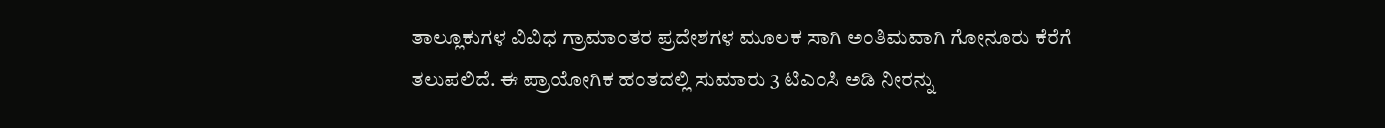ತಾಲ್ಲೂಕುಗಳ ವಿವಿಧ ಗ್ರಾಮಾಂತರ ಪ್ರದೇಶಗಳ ಮೂಲಕ ಸಾಗಿ ಅಂತಿಮವಾಗಿ ಗೋನೂರು ಕೆರೆಗೆ ತಲುಪಲಿದೆ. ಈ ಪ್ರಾಯೋಗಿಕ ಹಂತದಲ್ಲಿ ಸುಮಾರು 3 ಟಿಎಂಸಿ ಅಡಿ ನೀರನ್ನು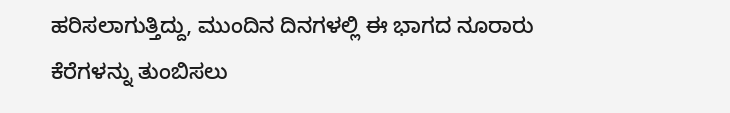ಹರಿಸಲಾಗುತ್ತಿದ್ದು, ಮುಂದಿನ ದಿನಗಳಲ್ಲಿ ಈ ಭಾಗದ ನೂರಾರು ಕೆರೆಗಳನ್ನು ತುಂಬಿಸಲು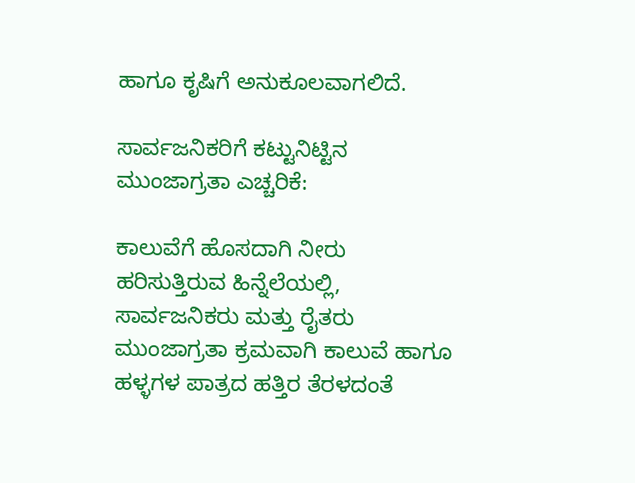ಹಾಗೂ ಕೃಷಿಗೆ ಅನುಕೂಲವಾಗಲಿದೆ.

ಸಾರ್ವಜನಿಕರಿಗೆ ಕಟ್ಟುನಿಟ್ಟಿನ ಮುಂಜಾಗ್ರತಾ ಎಚ್ಚರಿಕೆ:

ಕಾಲುವೆಗೆ ಹೊಸದಾಗಿ ನೀರು ಹರಿಸುತ್ತಿರುವ ಹಿನ್ನೆಲೆಯಲ್ಲಿ, ಸಾರ್ವಜನಿಕರು ಮತ್ತು ರೈತರು ಮುಂಜಾಗ್ರತಾ ಕ್ರಮವಾಗಿ ಕಾಲುವೆ ಹಾಗೂ ಹಳ್ಳಗಳ ಪಾತ್ರದ ಹತ್ತಿರ ತೆರಳದಂತೆ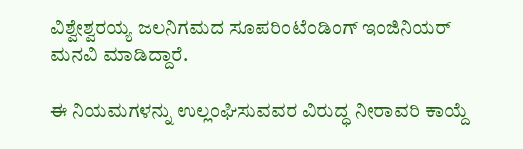ವಿಶ್ವೇಶ್ವರಯ್ಯ ಜಲನಿಗಮದ ಸೂಪರಿಂಟೆಂಡಿಂಗ್ ಇಂಜಿನಿಯರ್ ಮನವಿ ಮಾಡಿದ್ದಾರೆ.

ಈ ನಿಯಮಗಳನ್ನು ಉಲ್ಲಂಘಿಸುವವರ ವಿರುದ್ಧ ನೀರಾವರಿ ಕಾಯ್ದೆ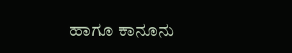ಹಾಗೂ ಕಾನೂನು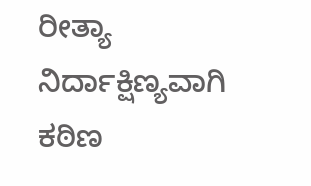ರೀತ್ಯಾ ನಿರ್ದಾಕ್ಷಿಣ್ಯವಾಗಿ ಕಠಿಣ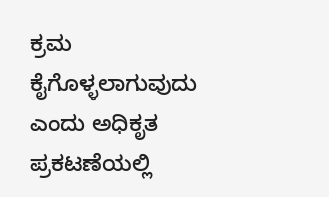ಕ್ರಮ ಕೈಗೊಳ್ಳಲಾಗುವುದು ಎಂದು ಅಧಿಕೃತ ಪ್ರಕಟಣೆಯಲ್ಲಿ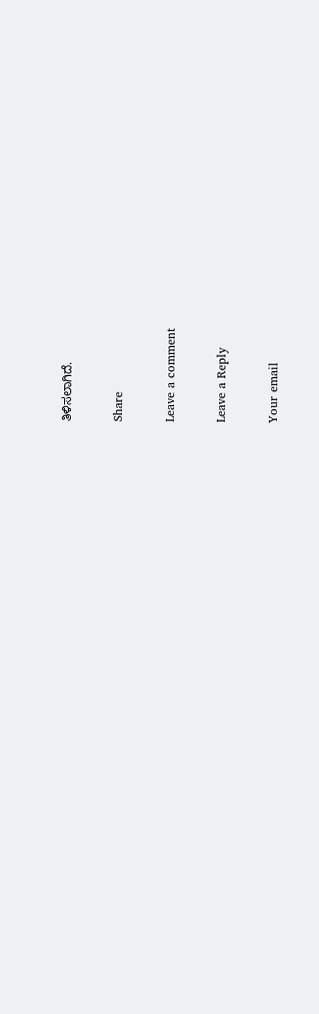ತಿಳಿಸಲಾಗಿದೆ.

Share

Leave a comment

Leave a Reply

Your email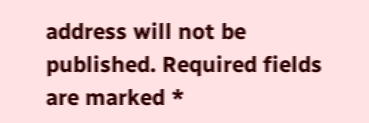address will not be published. Required fields are marked *